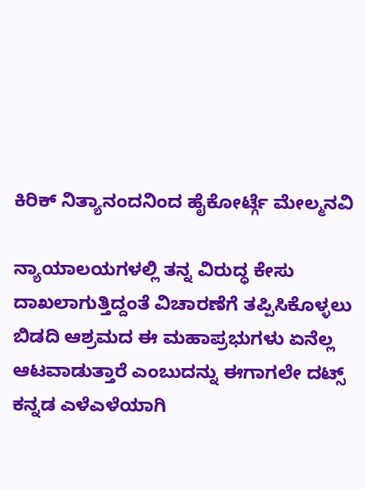ಕಿರಿಕ್ ನಿತ್ಯಾನಂದನಿಂದ ಹೈಕೋರ್ಟ್ಗೆ ಮೇಲ್ಮನವಿ

ನ್ಯಾಯಾಲಯಗಳಲ್ಲಿ ತನ್ನ ವಿರುದ್ಧ ಕೇಸು ದಾಖಲಾಗುತ್ತಿದ್ದಂತೆ ವಿಚಾರಣೆಗೆ ತಪ್ಪಿಸಿಕೊಳ್ಳಲು ಬಿಡದಿ ಆಶ್ರಮದ ಈ ಮಹಾಪ್ರಭುಗಳು ಏನೆಲ್ಲ ಆಟವಾಡುತ್ತಾರೆ ಎಂಬುದನ್ನು ಈಗಾಗಲೇ ದಟ್ಸ್ ಕನ್ನಡ ಎಳೆಎಳೆಯಾಗಿ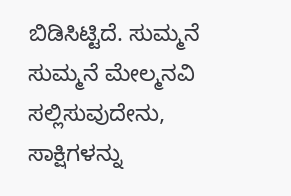ಬಿಡಿಸಿಟ್ಟಿದೆ. ಸುಮ್ಮನೆ ಸುಮ್ಮನೆ ಮೇಲ್ಮನವಿ ಸಲ್ಲಿಸುವುದೇನು, ಸಾಕ್ಷಿಗಳನ್ನು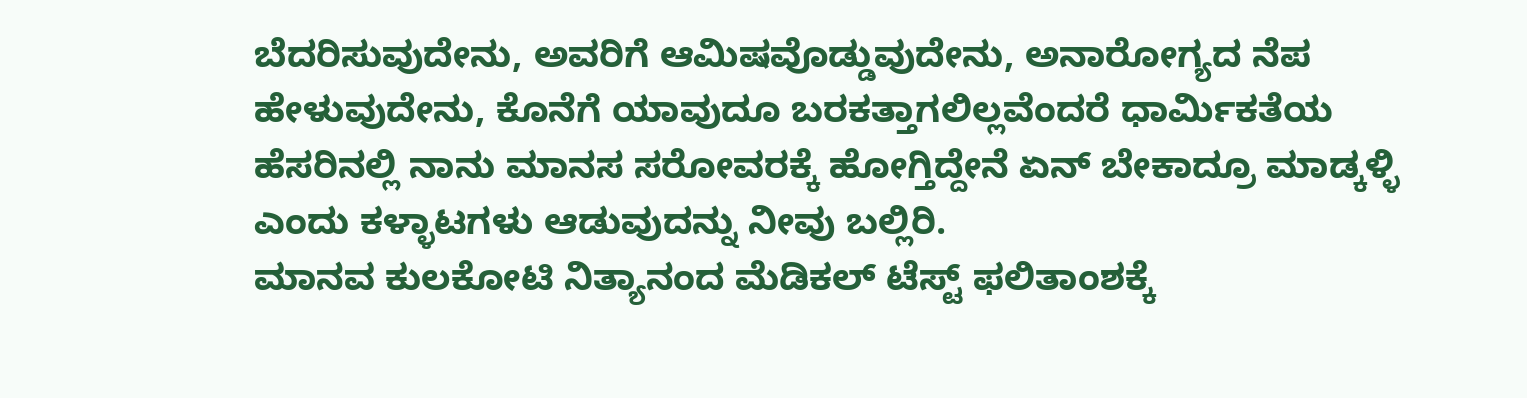ಬೆದರಿಸುವುದೇನು, ಅವರಿಗೆ ಆಮಿಷವೊಡ್ಡುವುದೇನು, ಅನಾರೋಗ್ಯದ ನೆಪ ಹೇಳುವುದೇನು, ಕೊನೆಗೆ ಯಾವುದೂ ಬರಕತ್ತಾಗಲಿಲ್ಲವೆಂದರೆ ಧಾರ್ಮಿಕತೆಯ ಹೆಸರಿನಲ್ಲಿ ನಾನು ಮಾನಸ ಸರೋವರಕ್ಕೆ ಹೋಗ್ತಿದ್ದೇನೆ ಏನ್ ಬೇಕಾದ್ರೂ ಮಾಡ್ಕಳ್ಳಿ ಎಂದು ಕಳ್ಳಾಟಗಳು ಆಡುವುದನ್ನು ನೀವು ಬಲ್ಲಿರಿ.
ಮಾನವ ಕುಲಕೋಟಿ ನಿತ್ಯಾನಂದ ಮೆಡಿಕಲ್ ಟೆಸ್ಟ್ ಫಲಿತಾಂಶಕ್ಕೆ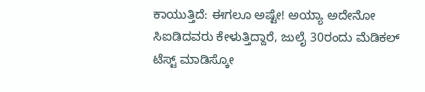ಕಾಯುತ್ತಿದೆ: ಈಗಲೂ ಅಷ್ಟೇ! ಅಯ್ಯಾ ಅದೇನೋ ಸಿಐಡಿದವರು ಕೇಳುತ್ತಿದ್ದಾರೆ, ಜುಲೈ 30ರಂದು ಮೆಡಿಕಲ್ ಟೆಸ್ಟ್ ಮಾಡಿಸ್ಕೋ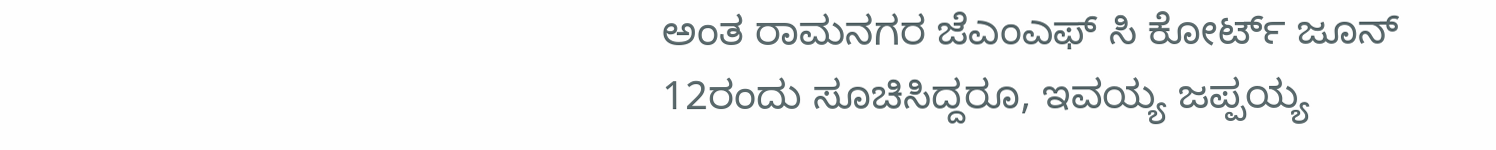ಅಂತ ರಾಮನಗರ ಜೆಎಂಎಫ್ ಸಿ ಕೋರ್ಟ್ ಜೂನ್ 12ರಂದು ಸೂಚಿಸಿದ್ದರೂ, ಇವಯ್ಯ ಜಪ್ಪಯ್ಯ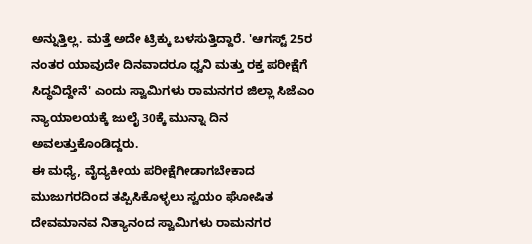ಅನ್ನುತ್ತಿಲ್ಲ. ಮತ್ತೆ ಅದೇ ಟ್ರಿಕ್ಕು ಬಳಸುತ್ತಿದ್ದಾರೆ. 'ಆಗಸ್ಟ್ 25ರ ನಂತರ ಯಾವುದೇ ದಿನವಾದರೂ ಧ್ವನಿ ಮತ್ತು ರಕ್ತ ಪರೀಕ್ಷೆಗೆ ಸಿದ್ಧವಿದ್ದೇನೆ' ಎಂದು ಸ್ವಾಮಿಗಳು ರಾಮನಗರ ಜಿಲ್ಲಾ ಸಿಜೆಎಂ ನ್ಯಾಯಾಲಯಕ್ಕೆ ಜುಲೈ 30ಕ್ಕೆ ಮುನ್ನಾ ದಿನ ಅವಲತ್ತುಕೊಂಡಿದ್ದರು.
ಈ ಮಧ್ಯೆ, ವೈದ್ಯಕೀಯ ಪರೀಕ್ಷೆಗೀಡಾಗಬೇಕಾದ ಮುಜುಗರದಿಂದ ತಪ್ಪಿಸಿಕೊಳ್ಳಲು ಸ್ವಯಂ ಘೋಷಿತ ದೇವಮಾನವ ನಿತ್ಯಾನಂದ ಸ್ವಾಮಿಗಳು ರಾಮನಗರ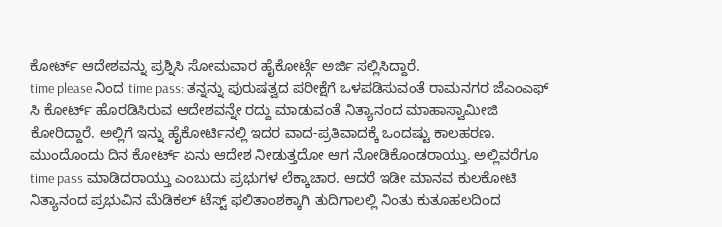ಕೋರ್ಟ್ ಆದೇಶವನ್ನು ಪ್ರಶ್ನಿಸಿ ಸೋಮವಾರ ಹೈಕೋರ್ಟ್ಗೆ ಅರ್ಜಿ ಸಲ್ಲಿಸಿದ್ದಾರೆ.
time please ನಿಂದ time pass: ತನ್ನನ್ನು ಪುರುಷತ್ವದ ಪರೀಕ್ಷೆಗೆ ಒಳಪಡಿಸುವಂತೆ ರಾಮನಗರ ಜೆಎಂಎಫ್ ಸಿ ಕೋರ್ಟ್ ಹೊರಡಿಸಿರುವ ಆದೇಶವನ್ನೇ ರದ್ದು ಮಾಡುವಂತೆ ನಿತ್ಯಾನಂದ ಮಾಹಾಸ್ವಾಮೀಜಿ ಕೋರಿದ್ದಾರೆ. ಅಲ್ಲಿಗೆ ಇನ್ನು ಹೈಕೋರ್ಟಿನಲ್ಲಿ ಇದರ ವಾದ-ಪ್ರತಿವಾದಕ್ಕೆ ಒಂದಷ್ಟು ಕಾಲಹರಣ. ಮುಂದೊಂದು ದಿನ ಕೋರ್ಟ್ ಏನು ಆದೇಶ ನೀಡುತ್ತದೋ ಆಗ ನೋಡಿಕೊಂಡರಾಯ್ತು. ಅಲ್ಲಿವರೆಗೂ time pass ಮಾಡಿದರಾಯ್ತು ಎಂಬುದು ಪ್ರಭುಗಳ ಲೆಕ್ಕಾಚಾರ. ಆದರೆ ಇಡೀ ಮಾನವ ಕುಲಕೋಟಿ ನಿತ್ಯಾನಂದ ಪ್ರಭುವಿನ ಮೆಡಿಕಲ್ ಟೆಸ್ಟ್ ಫಲಿತಾಂಶಕ್ಕಾಗಿ ತುದಿಗಾಲಲ್ಲಿ ನಿಂತು ಕುತೂಹಲದಿಂದ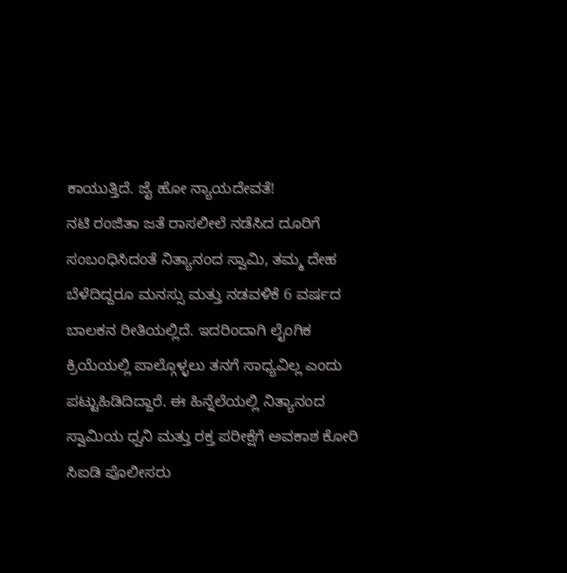ಕಾಯುತ್ತಿದೆ. ಜೈ ಹೋ ನ್ಯಾಯದೇವತೆ!
ನಟಿ ರಂಜಿತಾ ಜತೆ ರಾಸಲೀಲೆ ನಡೆಸಿದ ದೂರಿಗೆ ಸಂಬಂಧಿಸಿದಂತೆ ನಿತ್ಯಾನಂದ ಸ್ವಾಮಿ, ತಮ್ಮ ದೇಹ ಬೆಳೆದಿದ್ದರೂ ಮನಸ್ಸು ಮತ್ತು ನಡವಳಿಕೆ 6 ವರ್ಷದ ಬಾಲಕನ ರೀತಿಯಲ್ಲಿದೆ. ಇದರಿಂದಾಗಿ ಲೈಂಗಿಕ ಕ್ರಿಯೆಯಲ್ಲಿ ಪಾಲ್ಗೊಳ್ಳಲು ತನಗೆ ಸಾಧ್ಯವಿಲ್ಲ ಎಂದು ಪಟ್ಟುಹಿಡಿದಿದ್ದಾರೆ. ಈ ಹಿನ್ನೆಲೆಯಲ್ಲಿ ನಿತ್ಯಾನಂದ ಸ್ವಾಮಿಯ ಧ್ವನಿ ಮತ್ತು ರಕ್ತ ಪರೀಕ್ಷೆಗೆ ಅವಕಾಶ ಕೋರಿ ಸಿಐಡಿ ಪೊಲೀಸರು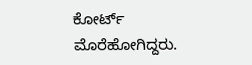ಕೋರ್ಟ್ ಮೊರೆಹೋಗಿದ್ದರು.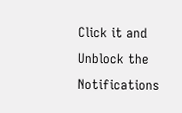Click it and Unblock the Notifications